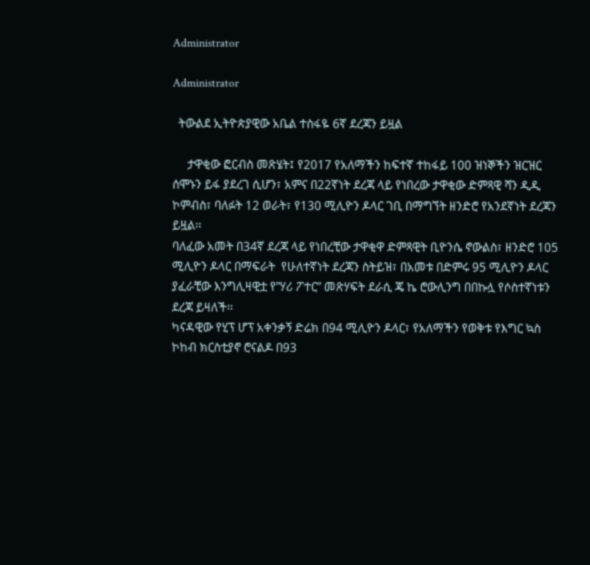Administrator

Administrator

  ትውልደ ኢትዮጵያዊው አቤል ተስፋዬ 6ኛ ደረጃን ይዟል

     ታዋቂው ፎርብስ መጽሄት፤ የ2017 የአለማችን ከፍተኛ ተከፋይ 100 ዝነኞችን ዝርዝር ሰሞኑን ይፋ ያደረገ ሲሆን፣ አምና በ22ኛነት ደረጃ ላይ የነበረው ታዋቂው ድምጻዊ ሻን ዲዲ ኮምብስ፣ ባለፉት 12 ወራት፣ የ130 ሚሊዮን ዶላር ገቢ በማግኘት ዘንድሮ የአንደኛነት ደረጃን ይዟል፡፡
ባለፈው አመት በ34ኛ ደረጃ ላይ የነበረቺው ታዋቂዋ ድምጻዊት ቢዮንሴ ኖውልስ፣ ዘንድሮ 105 ሚሊዮን ዶላር በማፍራት  የሁለተኛነት ደረጃን ስትይዝ፣ በአመቱ በድምሩ 95 ሚሊዮን ዶላር ያፈራቺው እንግሊዛዊቷ የ”ሃሪ ፖተር” መጽሃፍት ደራሲ ጄ ኬ ሮውሊንግ በበኩሏ የሶስተኛነቱን ደረጃ ይዛለች፡፡
ካናዳዊው የሂፕ ሆፕ አቀንቃኝ ድሬክ በ94 ሚሊዮን ዶላር፣ የአለማችን የወቅቱ የእግር ኳስ ኮከብ ክርስቲያኖ ሮናልዶ በ93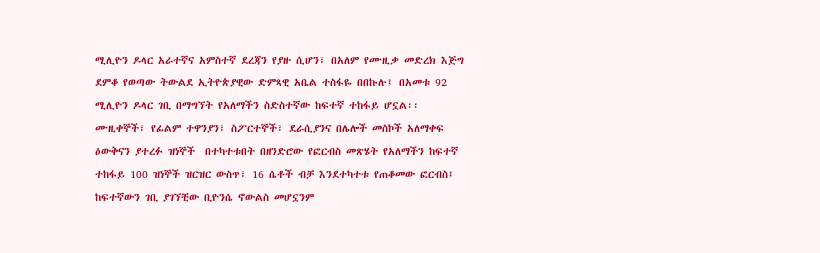ሚሊዮን ዶላር አራተኛና አምስተኛ ደረጃን የያዙ ሲሆን፣ በአለም የሙዚቃ መድረክ እጅግ ደምቆ የወጣው ትውልደ ኢትዮጵያዊው ድምጻዊ አቤል ተስፋዬ በበኩሉ፤ በአመቱ 92 ሚሊዮን ዶላር ገቢ በማግኘት የአለማችን ስድስተኛው ከፍተኛ ተከፋይ ሆኗል፡፡
ሙዚቀኞች፣ የፊልም ተዋንያን፣ ስፖርተኞች፣ ደራሲያንና በሌሎች መስኮች አለማቀፍ ዕውቅናን ያተረፉ ዝነኞች  በተካተቱበት በዘንድሮው የፎርብስ መጽሄት የአለማችን ከፍተኛ ተከፋይ 100 ዝነኞች ዝርዝር ውስጥ፣ 16 ሴቶች ብቻ እንደተካተቱ የጠቆመው ፎርብስ፤ ከፍተኛውን ገቢ ያገኘቺው ቢዮንሴ ኖውልስ መሆኗንም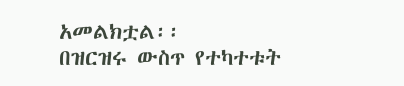አመልክቷል፡፡
በዝርዝሩ ውስጥ የተካተቱት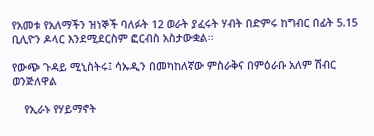የአመቱ የአለማችን ዝነኞች ባለፉት 12 ወራት ያፈሩት ሃብት በድምሩ ከግብር በፊት 5.15 ቢሊዮን ዶላር እንደሚደርስም ፎርብስ አስታውቋል፡፡

የውጭ ጉዳይ ሚኒስትሩ፤ ሳኡዲን በመካከለኛው ምስራቅና በምዕራቡ አለም ሽብር ወንጅለዋል

    የኢራኑ የሃይማኖት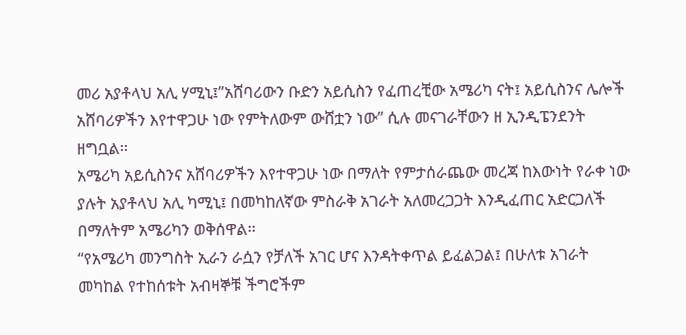መሪ አያቶላህ አሊ ሃሚኒ፤”አሸባሪውን ቡድን አይሲስን የፈጠረቺው አሜሪካ ናት፤ አይሲስንና ሌሎች አሸባሪዎችን እየተዋጋሁ ነው የምትለውም ውሸቷን ነው” ሲሉ መናገራቸውን ዘ ኢንዲፔንደንት ዘግቧል፡፡
አሜሪካ አይሲስንና አሸባሪዎችን እየተዋጋሁ ነው በማለት የምታሰራጨው መረጃ ከእውነት የራቀ ነው ያሉት አያቶላህ አሊ ካሚኒ፤ በመካከለኛው ምስራቅ አገራት አለመረጋጋት እንዲፈጠር አድርጋለች በማለትም አሜሪካን ወቅሰዋል፡፡
“የአሜሪካ መንግስት ኢራን ራሷን የቻለች አገር ሆና እንዳትቀጥል ይፈልጋል፤ በሁለቱ አገራት መካከል የተከሰቱት አብዛኞቹ ችግሮችም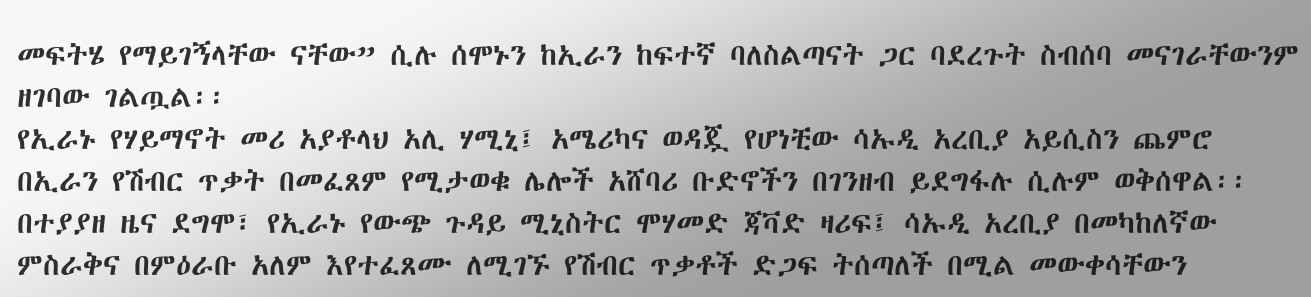መፍትሄ የማይገኝላቸው ናቸው” ሲሉ ሰሞኑን ከኢራን ከፍተኛ ባለስልጣናት ጋር ባደረጉት ስብሰባ መናገራቸውንም ዘገባው ገልጧል፡፡
የኢራኑ የሃይማኖት መሪ አያቶላህ አሊ ሃሚኒ፤ አሜሪካና ወዳጇ የሆነቺው ሳኡዲ አረቢያ አይሲስን ጨምሮ በኢራን የሽብር ጥቃት በመፈጸም የሚታወቁ ሌሎች አሸባሪ ቡድኖችን በገንዘብ ይደግፋሉ ሲሉም ወቅሰዋል፡፡  በተያያዘ ዜና ደግሞ፣ የኢራኑ የውጭ ጉዳይ ሚኒስትር ሞሃመድ ጃቫድ ዛሪፍ፤ ሳኡዲ አረቢያ በመካከለኛው ምስራቅና በምዕራቡ አለም እየተፈጸሙ ለሚገኙ የሽብር ጥቃቶች ድጋፍ ትሰጣለች በሚል መውቀሳቸውን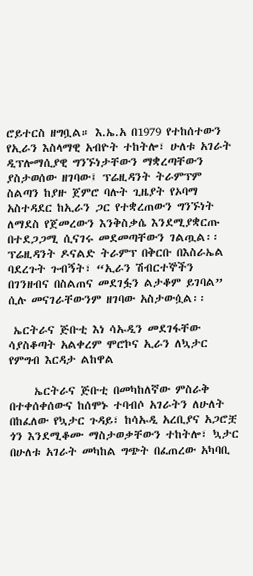ሮይተርስ ዘግቧል። እ.ኤ.አ በ1979 የተከሰተውን የኢራን እስላማዊ አብዮት ተከትሎ፣ ሁለቱ አገራት ዲፕሎማሲያዊ ግንኙነታቸውን ማቋረጣቸውን ያስታወሰው ዘገባው፤ ፕሬዚዳንት ትራምፕም ስልጣን ከያዙ ጀምሮ ባሉት ጊዜያት የኦባማ አስተዳደር ከኢራን ጋር የተቋረጠውን ግንኙነት ለማደስ የጀመረውን እንቅስቃሴ እንደሚያቋርጡ በተደጋጋሚ ሲናገሩ መደመጣቸውን ገልጧል፡፡
ፕሬዚዳንት ዶናልድ ትራምፕ በቅርቡ በእስራኤል ባደረጉት ጉብኝት፣ “ኢራን ሽብርተኞችን በገንዘብና በስልጠና መደገፏን ልታቆም ይገባል” ሲሉ መናገራቸውንም ዘገባው አስታውሷል፡፡

 ኤርትራና ጅቡቲ እነ ሳኡዲን መደገፋቸው ሳያስቆጣት አልቀረም ሞሮኮና ኢራን ለኳታር የምግብ እርዳታ ልከዋል

     ኤርትራና ጅቡቲ በመካከለኛው ምስራቅ በተቀሰቀሰውና ከሰሞኑ ተባብሶ አገራትን ለሁለት በከፈለው የኳታር ጉዳይ፣ ከሳኡዲ አረቢያና አጋሮቿ ጎን እንደሚቆሙ ማስታወቃቸውን ተከትሎ፣ ኳታር በሁለቱ አገራት መካከል ግጭት በፈጠረው አካባቢ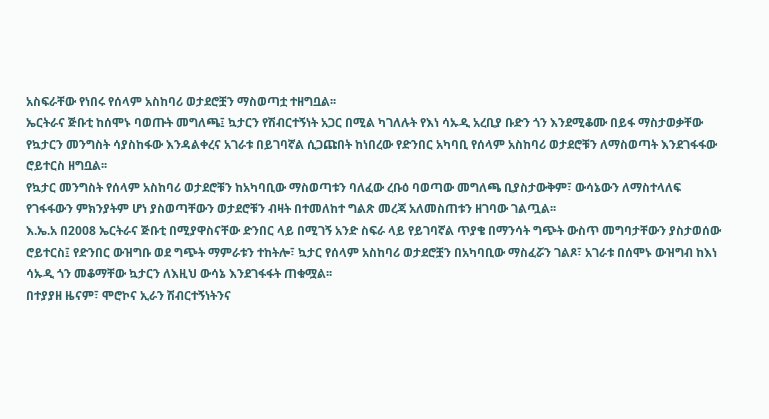አስፍራቸው የነበሩ የሰላም አስከባሪ ወታደሮቿን ማስወጣቷ ተዘግቧል፡፡
ኤርትራና ጅቡቲ ከሰሞኑ ባወጡት መግለጫ፤ ኳታርን የሽብርተኝነት አጋር በሚል ካገለሉት የእነ ሳኡዲ አረቢያ ቡድን ጎን እንደሚቆሙ በይፋ ማስታወቃቸው የኳታርን መንግስት ሳያስከፋው እንዳልቀረና አገራቱ በይገባኛል ሲጋጩበት ከነበረው የድንበር አካባቢ የሰላም አስከባሪ ወታደሮቹን ለማስወጣት እንደገፋፋው ሮይተርስ ዘግቧል፡፡
የኳታር መንግስት የሰላም አስከባሪ ወታደሮቹን ከአካባቢው ማስወጣቱን ባለፈው ረቡዕ ባወጣው መግለጫ ቢያስታውቅም፣ ውሳኔውን ለማስተላለፍ የገፋፋውን ምክንያትም ሆነ ያስወጣቸውን ወታደሮቹን ብዛት በተመለከተ ግልጽ መረጃ አለመስጠቱን ዘገባው ገልጧል፡፡
እ.ኤ.አ በ2008 ኤርትራና ጅቡቲ በሚያዋስናቸው ድንበር ላይ በሚገኝ አንድ ስፍራ ላይ የይገባኛል ጥያቄ በማንሳት ግጭት ውስጥ መግባታቸውን ያስታወሰው ሮይተርስ፤ የድንበር ውዝግቡ ወደ ግጭት ማምራቱን ተከትሎ፣ ኳታር የሰላም አስከባሪ ወታደሮቿን በአካባቢው ማስፈሯን ገልጾ፣ አገራቱ በሰሞኑ ውዝግብ ከእነ ሳኡዲ ጎን መቆማቸው ኳታርን ለእዚህ ውሳኔ እንደገፋፋት ጠቁሟል፡፡
በተያያዘ ዜናም፣ ሞሮኮና ኢራን ሽብርተኝነትንና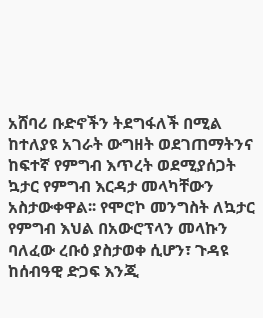አሸባሪ ቡድኖችን ትደግፋለች በሚል ከተለያዩ አገራት ውግዘት ወደገጠማትንና ከፍተኛ የምግብ እጥረት ወደሚያሰጋት ኳታር የምግብ እርዳታ መላካቸውን አስታውቀዋል፡፡ የሞሮኮ መንግስት ለኳታር የምግብ እህል በአውሮፕላን መላኩን ባለፈው ረቡዕ ያስታወቀ ሲሆን፣ ጉዳዩ ከሰብዓዊ ድጋፍ እንጂ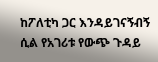ከፖለቲካ ጋር እንዳይገናኝብኝ ሲል የአገሪቱ የውጭ ጉዳይ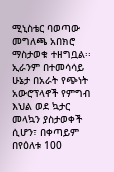ሚኒስቴር ባወጣው መግለጫ አበክሮ ማስታወቁ ተዘግቧል፡፡ ኢራንም በተመሳሳይ ሁኔታ በአራት የጭነት አውሮፕላኖች የምግብ እህል ወደ ኳታር መላኳን ያስታወቀች ሲሆን፣ በቀጣይም በየዕለቱ 100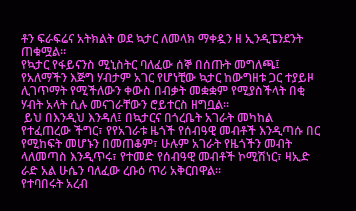ቶን ፍራፍሬና አትክልት ወደ ኳታር ለመላክ ማቀዷን ዘ ኢንዲፔንደንት ጠቁሟል፡፡
የኳታር የፋይናንስ ሚኒስትር ባለፈው ሰኞ በሰጡት መግለጫ፤ የአለማችን እጅግ ሃብታም አገር የሆነቺው ኳታር ከውግዘቱ ጋር ተያይዞ ሊገጥማት የሚችለውን ቀውስ በብቃት መቋቋም የሚያስችላት በቂ ሃብት አላት ሲሉ መናገራቸውን ሮይተርስ ዘግቧል፡፡
 ይህ በእንዲህ እንዳለ፤ በኳታርና በጎረቤት አገራት መካከል የተፈጠረው ችግር፣ የየአገራቱ ዜጎች የሰብዓዊ መብቶች እንዲጣሱ በር የሚከፍት መሆኑን በመጠቆም፣ ሁሉም አገራት የዜጎችን መብት ላለመጣስ እንዲጥሩ፣ የተመድ የሰብዓዊ መብቶች ኮሚሽነር፣ ዛኢድ ራድ አል ሁሴን ባለፈው ረቡዕ ጥሪ አቅርበዋል፡፡
የተባበሩት አረብ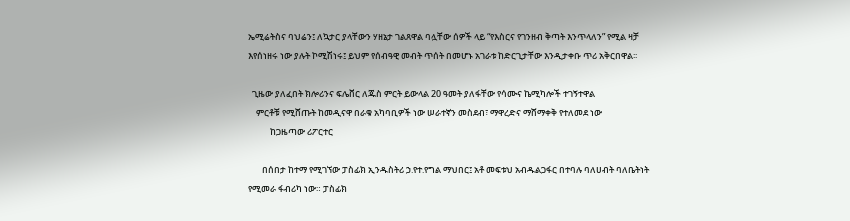ኤሚሬትስና ባህሬን፤ ለኳታር ያላቸውን ሃዘኔታ ገልጸዋል ባሏቸው ሰዎች ላይ “የእስርና የገንዘብ ቅጣት እንጥላለን” የሚል ዛቻ እየሰነዘሩ ነው ያሉት ኮሚሽነሩ፤ ይህም የሰብዓዊ መብት ጥሰት በመሆኑ አገራቱ ከድርጊታቸው እንዲታቀቡ ጥሪ አቅርበዋል፡፡

  ጊዜው ያለፈበት ክሎሪንና ፍሌቨር ለጁስ ምርት ይውላል 20 ዓመት ያለፋቸው የሳሙና ኬሚካሎች ተገኝተዋል
    ምርቶቹ የሚሸጡት ከመዲናዋ በራቁ አካባቢዎች ነው ሠራተኛን መስደብ፣ ማዋረድና ማሸማቀቅ የተለመደ ነው
           ከጋዜጣው ሪፖርተር

       በሰበታ ከተማ የሚገኘው ፓስፊክ ኢንዱስትሪ ኃ.የተ.የግል ማህበር፤ አቶ መፍቱህ አብዱልጋፋር በተባሉ ባለሀብት ባለቤትነት የሚመራ ፋብሪካ ነው። ፓስፊክ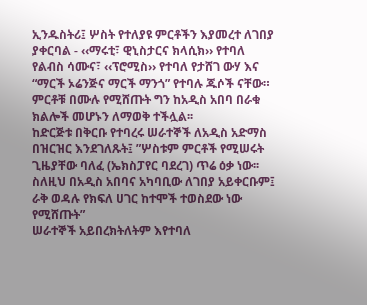ኢንዱስትሪ፤ ሦስት የተለያዩ ምርቶችን እያመረተ ለገበያ ያቀርባል - ‹‹ማሩቲ፣ ዊኒስታርና ክላሲክ›› የተባለ የልብስ ሳሙና፣ ‹‹ፕሮሚስ›› የተባለ የታሸገ ውሃ እና “ማርች ኦሬንጅና ማርች ማንጎ” የተባሉ ጁሶች ናቸው። ምርቶቹ በሙሉ የሚሸጡት ግን ከአዲስ አበባ በራቁ ክልሎች መሆኑን ለማወቅ ተችሏል፡፡
ከድርጅቱ በቅርቡ የተባረሩ ሠራተኞች ለአዲስ አድማስ በዝርዝር እንደገለጹት፤ ”ሦስቱም ምርቶች የሚሠሩት ጊዜያቸው ባለፈ (ኤክስፓየር ባደረገ) ጥሬ ዕቃ ነው፡፡ ስለዚህ በአዲስ አበባና አካባቢው ለገበያ አይቀርቡም፤ ራቅ ወዳሉ የክፍለ ሀገር ከተሞች ተወስደው ነው የሚሸጡት”
ሠራተኞች አይበረክትለትም እየተባለ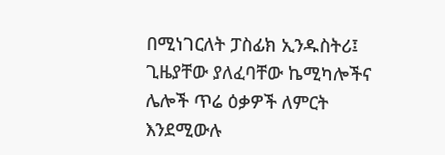በሚነገርለት ፓስፊክ ኢንዱስትሪ፤ ጊዜያቸው ያለፈባቸው ኬሚካሎችና ሌሎች ጥሬ ዕቃዎች ለምርት እንደሚውሉ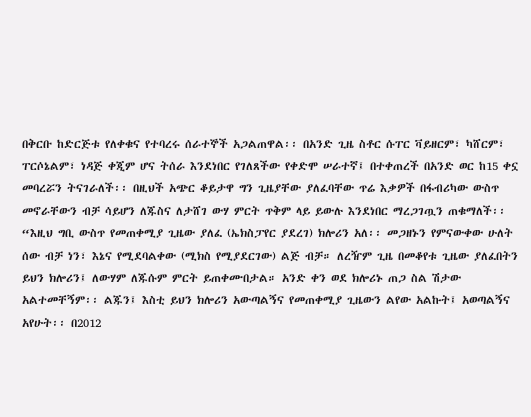በቅርቡ ከድርጅቱ የለቀቁና የተባረሩ ሰራተኞች አጋልጠዋል፡፡ በአንድ ጊዜ ስቶር ሱፐር ቫይዘርም፣ ካሸርም፣ ፐርሶኔልም፣ ነዳጅ ቀጂም ሆና ትሰራ እንደነበር የገለጸችው የቀድሞ ሠራተኛ፤ በተቀጠረች በአንድ ወር ከ15 ቀኗ መባረሯን ትናገራለች፡፡ በዚህች አጭር ቆይታዋ ግን ጊዜያቸው ያለፈባቸው ጥሬ እቃዎች በፋብሪካው ውስጥ መኖራቸውን ብቻ ሳይሆን ለጁስና ለታሸገ ውሃ ምርት ጥቅም ላይ ይውሉ እንደነበር ማረጋገጧን ጠቁማለች፡፡
“እዚህ ግቢ ውስጥ የመጠቀሚያ ጊዜው ያለፈ (ኤክስፓየር ያደረገ) ክሎሪን አለ፡፡ መጋዘኑን የምናውቀው ሁለት ሰው ብቻ ነን፣ እኔና የሚደባልቀው (ሚክስ የሚያደርገው) ልጅ ብቻ። ለረዥም ጊዜ በመቆየቱ ጊዜው ያለፈበትን ይህን ክሎሪን፤ ለውሃም ለጁሱም ምርት ይጠቀሙበታል። አንድ ቀን ወደ ክሎሪኑ ጠጋ ስል ሽታው አልተመቸኝም፡፡ ልጁን፤ እስቲ ይህን ክሎሪን አውጣልኝና የመጠቀሚያ ጊዜውን ልየው አልኩት፤ አወጣልኝና አየሁት፡፡ በ2012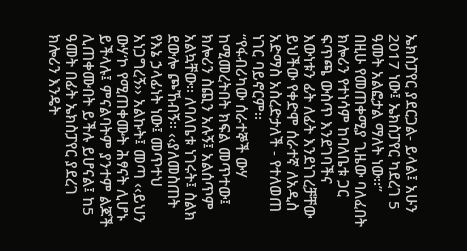ኤክስፓየር ያደርጋል- ይላል፤ አሁን 2017 ነው፤ ኤክስፓየር ካደረገ 5 ዓመት አልፎታል ማለት ነው፡፡”
በዚሁ የመጠቀሚያ ጊዜው ባለፈበት ክሎሪን የተነሳም ከባለቤቱ ጋር ፍጥጫ ውስጥ እንደገባችና እውነቱን ፊት ለፊት እንደነገረቻቸው ይህችው የቀድሞ ሰራተኛ ለአዲስ አድማስ አስረድታለች - የተለወጠ ነገር ባይኖርም፡፡
“የፋብሪካው ሰራተኞች ውሃ ከሚመረትበት ክፍል መጥተው፤ ክሎሪን ስጪን አሉኝ፤ አልሰጥም አልኳቸው፡፡ ለባለቤቱ ነገሩት፤ ስልክ ደውሎ ጮኸብኝ፡፡ ‹‹ያለመስጠት የእኔ ኃላፊነት ነው፤ መጥተህ አነጋግረኝ›› አልኩት፤ መጣ ‹‹ይህን ውሃ‘ኮ የሚጠቀሙት ሕፃናት ሊሆኑ ይችላሉ፤ ምናልባትም ያንተም ልጆች ሊጠቀሙበት ይችሉ ይሆናል፤ ከ5 ዓመት በፊት ኤክስፓየር ያደረገ ክሎሪን እንዴት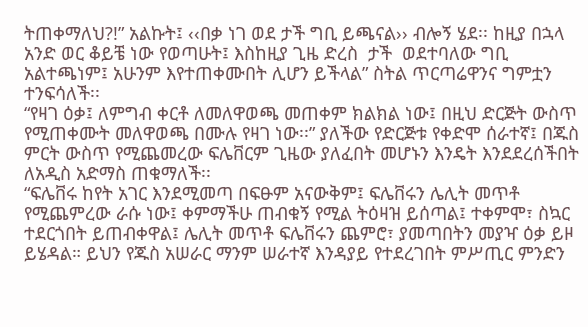ትጠቀማለህ?!” አልኩት፤ ‹‹በቃ ነገ ወደ ታች ግቢ ይጫናል›› ብሎኝ ሄደ፡፡ ከዚያ በኋላ አንድ ወር ቆይቼ ነው የወጣሁት፤ እስከዚያ ጊዜ ድረስ  ታች  ወደተባለው ግቢ አልተጫነም፤ አሁንም እየተጠቀሙበት ሊሆን ይችላል” ስትል ጥርጣሬዋንና ግምቷን ተንፍሳለች፡፡
“የዛገ ዕቃ፤ ለምግብ ቀርቶ ለመለዋወጫ መጠቀም ክልክል ነው፤ በዚህ ድርጅት ውስጥ የሚጠቀሙት መለዋወጫ በሙሉ የዛገ ነው፡፡” ያለችው የድርጅቱ የቀድሞ ሰራተኛ፤ በጁስ ምርት ውስጥ የሚጨመረው ፍሌቨርም ጊዜው ያለፈበት መሆኑን እንዴት እንደደረሰችበት ለአዲስ አድማስ ጠቁማለች፡፡
“ፍሌቨሩ ከየት አገር እንደሚመጣ በፍፁም አናውቅም፤ ፍሌቨሩን ሌሊት መጥቶ የሚጨምረው ራሱ ነው፤ ቀምማችሁ ጠብቁኝ የሚል ትዕዛዝ ይሰጣል፤ ተቀምሞ፣ ስኳር ተደርጎበት ይጠብቀዋል፤ ሌሊት መጥቶ ፍሌቨሩን ጨምሮ፣ ያመጣበትን መያዣ ዕቃ ይዞ ይሄዳል። ይህን የጁስ አሠራር ማንም ሠራተኛ እንዳያይ የተደረገበት ምሥጢር ምንድን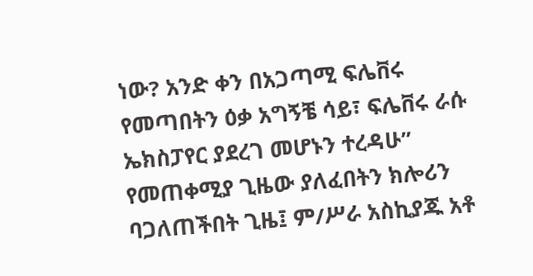ነው? አንድ ቀን በአጋጣሚ ፍሌቨሩ የመጣበትን ዕቃ አግኝቼ ሳይ፣ ፍሌቨሩ ራሱ ኤክስፓየር ያደረገ መሆኑን ተረዳሁ”
የመጠቀሚያ ጊዜው ያለፈበትን ክሎሪን ባጋለጠችበት ጊዜ፤ ም/ሥራ አስኪያጁ አቶ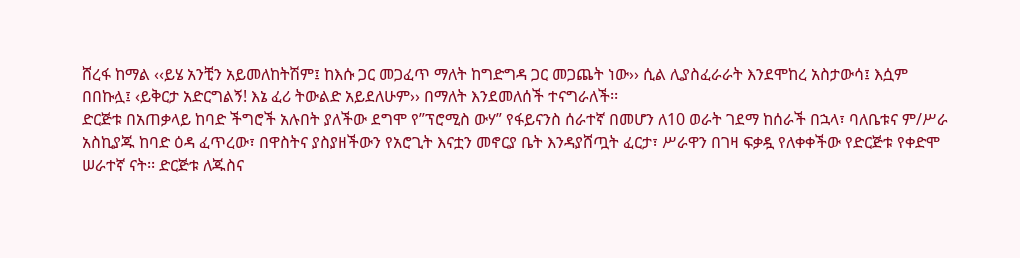ሸረፋ ከማል ‹‹ይሄ አንቺን አይመለከትሽም፤ ከእሱ ጋር መጋፈጥ ማለት ከግድግዳ ጋር መጋጨት ነው›› ሲል ሊያስፈራራት እንደሞከረ አስታውሳ፤ እሷም በበኩሏ፤ ‹ይቅርታ አድርግልኝ! እኔ ፈሪ ትውልድ አይደለሁም›› በማለት እንደመለሰች ተናግራለች፡፡
ድርጅቱ በአጠቃላይ ከባድ ችግሮች አሉበት ያለችው ደግሞ የ”ፕሮሚስ ውሃ” የፋይናንስ ሰራተኛ በመሆን ለ10 ወራት ገደማ ከሰራች በኋላ፣ ባለቤቱና ም/ሥራ አስኪያጁ ከባድ ዕዳ ፈጥረው፣ በዋስትና ያስያዘችውን የአሮጊት እናቷን መኖርያ ቤት እንዳያሸጧት ፈርታ፣ ሥራዋን በገዛ ፍቃዷ የለቀቀችው የድርጅቱ የቀድሞ ሠራተኛ ናት፡፡ ድርጅቱ ለጁስና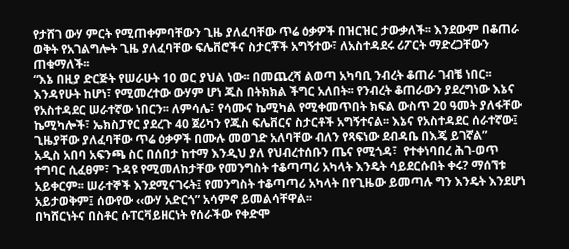የታሸገ ውሃ ምርት የሚጠቀምባቸውን ጊዜ ያለፈባቸው ጥሬ ዕቃዎች በዝርዝር ታውቃለች፡፡ እንደውም በቆጠራ ወቅት የአገልግሎት ጊዜ ያለፈባቸው ፍሌቨሮችና ስታርቾች አግኝተው፣ ለአስተዳደሩ ሪፖርት ማድረጋቸውን ጠቁማለች፡፡
“እኔ በዚያ ድርጅት የሠራሁት 10 ወር ያህል ነው፡፡ በመጨረሻ ልወጣ አካባቢ ንብረት ቆጠራ ገብቼ ነበር፡፡ እንዳየሁት ከሆነ፣ የሚመረተው ውሃም ሆነ ጁስ በትክክል ችግር አለበት፡፡ የንብረት ቆጠራውን ያደረግነው እኔና የአስተዳደር ሠራተኛው ነበርን፡፡ ለምሳሌ፣ የሳሙና ኬሚካል የሚቀመጥበት ክፍል ውስጥ 20 ዓመት ያለፋቸው ኬሚካሎች፣ ኤክስፓየር ያደረጉ 40 ጀሪካን የጁስ ፍሌቨርና ስታርቶች አግኝተናል፡፡ እኔና የአስተዳደር ሰራተኛው፤ ጊዜያቸው ያለፈባቸው ጥሬ ዕቃዎች በሙሉ መወገድ አለባቸው ብለን የጻፍነው ደብዳቤ በእጄ ይገኛል”
አዲስ አበባ አፍንጫ ስር በሰበታ ከተማ እንዲህ ያለ የህብረተሰቡን ጤና የሚጎዳ፣  የተቀነባበረ ሕገ-ወጥ ተግባር ሲፈፀም፣ ጉዳዩ የሚመለከታቸው የመንግስት ተቆጣጣሪ አካላት እንዴት ሳይደርሱበት ቀሩ? ማሰኘቱ አይቀርም፡፡ ሠራተኞች እንደሚናገሩት፤ የመንግስት ተቆጣጣሪ አካላት በየጊዜው ይመጣሉ ግን እንዴት እንደሆነ አይታወቅም፤ ሰውየው ‹‹ውሃ አድርጎ” አሳምኖ ይመልሳቸዋል፡፡
በካሸርነትና በስቶር ሱፐርቫይዘርነት የሰራችው የቀድሞ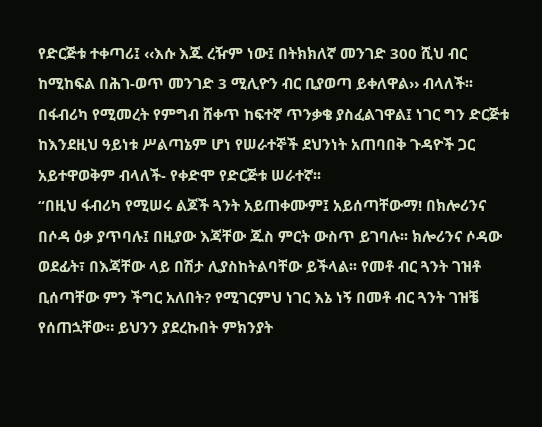የድርጅቱ ተቀጣሪ፤ ‹‹እሱ እጁ ረዥም ነው፤ በትክክለኛ መንገድ 300 ሺህ ብር ከሚከፍል በሕገ-ወጥ መንገድ 3 ሚሊዮን ብር ቢያወጣ ይቀለዋል›› ብላለች፡፡
በፋብሪካ የሚመረት የምግብ ሸቀጥ ከፍተኛ ጥንቃቄ ያስፈልገዋል፤ ነገር ግን ድርጅቱ ከእንደዚህ ዓይነቱ ሥልጣኔም ሆነ የሠራተኞች ደህንነት አጠባበቅ ጉዳዮች ጋር አይተዋወቅም ብላለች- የቀድሞ የድርጅቱ ሠራተኛ፡፡
“በዚህ ፋብሪካ የሚሠሩ ልጆች ጓንት አይጠቀሙም፤ አይሰጣቸውማ! በክሎሪንና በሶዳ ዕቃ ያጥባሉ፤ በዚያው እጃቸው ጁስ ምርት ውስጥ ይገባሉ፡፡ ክሎሪንና ሶዳው ወደፊት፣ በእጃቸው ላይ በሽታ ሊያስከትልባቸው ይችላል፡፡ የመቶ ብር ጓንት ገዝቶ ቢሰጣቸው ምን ችግር አለበት? የሚገርምህ ነገር እኔ ነኝ በመቶ ብር ጓንት ገዝቼ የሰጠኋቸው። ይህንን ያደረኩበት ምክንያት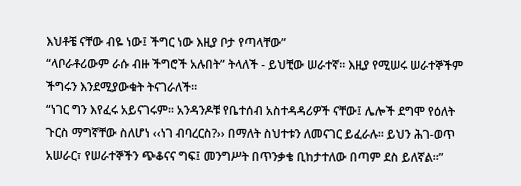እህቶቼ ናቸው ብዬ ነው፤ ችግር ነው እዚያ ቦታ የጣላቸው”
“ላቦራቶሪውም ራሱ ብዙ ችግሮች አሉበት” ትላለች - ይህቺው ሠራተኛ፡፡ እዚያ የሚሠሩ ሠራተኞችም ችግሩን እንደሚያውቁት ትናገራለች።
“ነገር ግን እየፈሩ አይናገሩም፡፡ አንዳንዶቹ የቤተሰብ አስተዳዳሪዎች ናቸው፤ ሌሎች ደግሞ የዕለት ጉርስ ማግኛቸው ስለሆነ ‹‹ነገ ብባረርስ?›› በማለት ስህተቱን ለመናገር ይፈራሉ፡፡ ይህን ሕገ-ወጥ አሠራር፣ የሠራተኞችን ጭቆናና ግፍ፤ መንግሥት በጥንቃቄ ቢከታተለው በጣም ደስ ይለኛል፡፡”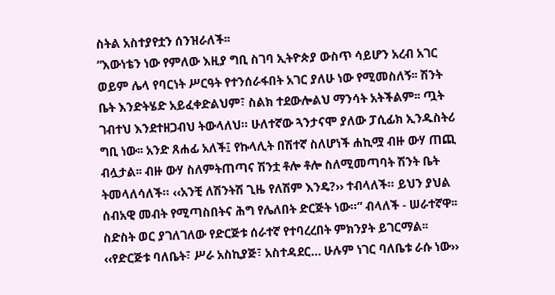ስትል አስተያየቷን ሰንዝራለች፡፡
“እውነቴን ነው የምለው እዚያ ግቢ ስገባ ኢትዮጵያ ውስጥ ሳይሆን አረብ አገር ወይም ሌላ የባርነት ሥርዓት የተንሰራፋበት አገር ያለሁ ነው የሚመስለኝ፡፡ ሽንት ቤት እንድትሄድ አይፈቀድልህም፣ ስልክ ተደውሎልህ ማንሳት አትችልም፡፡ ጧት ገብተህ እንደተዘጋብህ ትውላለህ። ሁለተኛው ጓንታናሞ ያለው ፓሲፊክ ኢንዱስትሪ ግቢ ነው፡፡ አንድ ጸሐፊ አለች፤ የኩላሊት በሽተኛ ስለሆነች ሐኪሟ ብዙ ውሃ ጠጪ ብሏታል፡፡ ብዙ ውሃ ስለምትጠጣና ሽንቷ ቶሎ ቶሎ ስለሚመጣባት ሽንት ቤት ትመላለሳለች። ‹‹አንቺ ለሽንትሽ ጊዜ የለሽም እንዴ?›› ተብላለች። ይህን ያህል ሰብአዊ መብት የሚጣስበትና ሕግ የሌለበት ድርጅት ነው።” ብላለች - ሠራተኛዋ፡፡
ስድስት ወር ያገለገለው የድርጅቱ ሰራተኛ የተባረረበት ምክንያት ይገርማል፡፡ ‹‹የድርጅቱ ባለቤት፣ ሥራ አስኪያጅ፣ አስተዳደር… ሁሉም ነገር ባለቤቱ ራሱ ነው››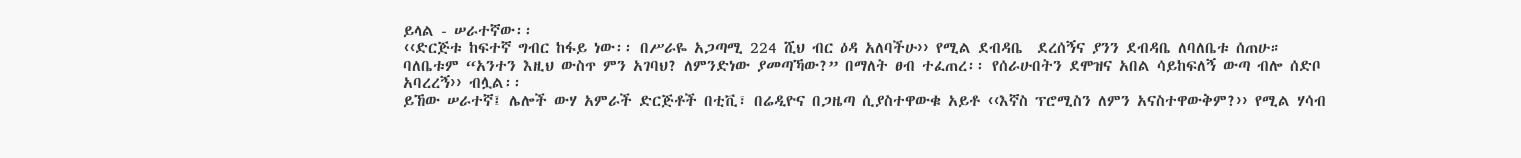ይላል - ሠራተኛው፡፡
‹‹ድርጅቱ ከፍተኛ ግብር ከፋይ ነው፡፡ በሥራዬ አጋጣሚ 224 ሺህ ብር ዕዳ አለባችሁ›› የሚል ደብዳቤ  ደረሰኝና ያንን ደብዳቤ ለባለቤቱ ሰጠሁ። ባለቤቱም “አንተን እዚህ ውስጥ ምን አገባህ? ለምንድነው ያመጣኻው?” በማለት ፀብ ተፈጠረ፡፡ የሰራሁበትን ደሞዝና አበል ሳይከፍለኝ ውጣ ብሎ ሰድቦ አባረረኝ›› ብሏል፡፡
ይኸው ሠራተኛ፤ ሌሎች ውሃ አምራች ድርጅቶች በቲቪ፣ በሬዲዮና በጋዜጣ ሲያስተዋውቁ አይቶ ‹‹እኛስ ፕሮሚስን ለምን አናስተዋውቅም?›› የሚል ሃሳብ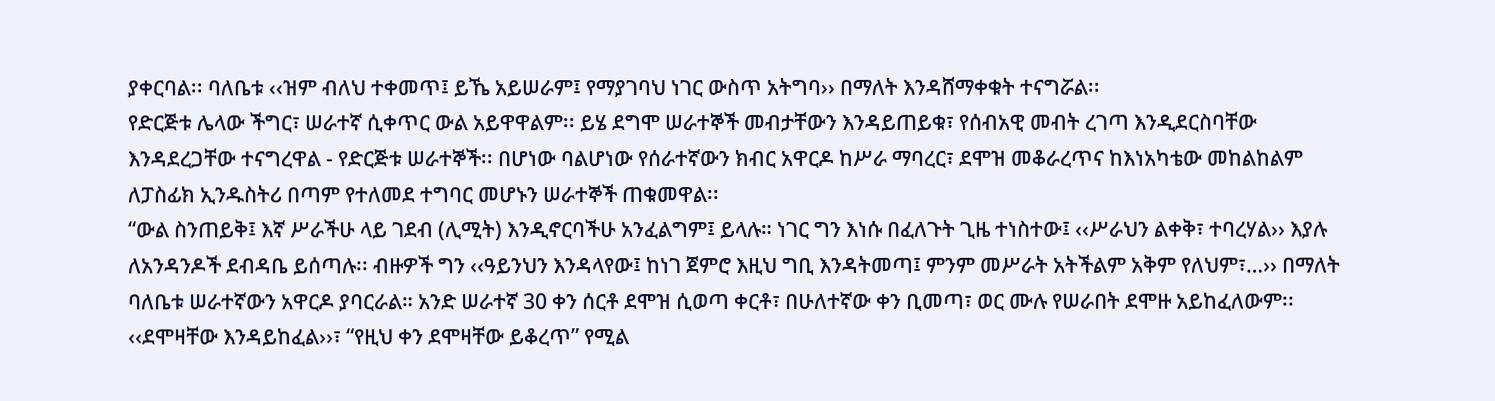ያቀርባል፡፡ ባለቤቱ ‹‹ዝም ብለህ ተቀመጥ፤ ይኼ አይሠራም፤ የማያገባህ ነገር ውስጥ አትግባ›› በማለት እንዳሸማቀቁት ተናግሯል፡፡
የድርጅቱ ሌላው ችግር፣ ሠራተኛ ሲቀጥር ውል አይዋዋልም፡፡ ይሄ ደግሞ ሠራተኞች መብታቸውን እንዳይጠይቁ፣ የሰብአዊ መብት ረገጣ እንዲደርስባቸው እንዳደረጋቸው ተናግረዋል - የድርጅቱ ሠራተኞች፡፡ በሆነው ባልሆነው የሰራተኛውን ክብር አዋርዶ ከሥራ ማባረር፣ ደሞዝ መቆራረጥና ከእነአካቴው መከልከልም ለፓስፊክ ኢንዱስትሪ በጣም የተለመደ ተግባር መሆኑን ሠራተኞች ጠቁመዋል፡፡
“ውል ስንጠይቅ፤ እኛ ሥራችሁ ላይ ገደብ (ሊሚት) እንዲኖርባችሁ አንፈልግም፤ ይላሉ። ነገር ግን እነሱ በፈለጉት ጊዜ ተነስተው፤ ‹‹ሥራህን ልቀቅ፣ ተባረሃል›› እያሉ ለአንዳንዶች ደብዳቤ ይሰጣሉ፡፡ ብዙዎች ግን ‹‹ዓይንህን እንዳላየው፤ ከነገ ጀምሮ እዚህ ግቢ እንዳትመጣ፤ ምንም መሥራት አትችልም አቅም የለህም፣…›› በማለት ባለቤቱ ሠራተኛውን አዋርዶ ያባርራል። አንድ ሠራተኛ 30 ቀን ሰርቶ ደሞዝ ሲወጣ ቀርቶ፣ በሁለተኛው ቀን ቢመጣ፣ ወር ሙሉ የሠራበት ደሞዙ አይከፈለውም፡፡ ‹‹ደሞዛቸው እንዳይከፈል››፣ “የዚህ ቀን ደሞዛቸው ይቆረጥ” የሚል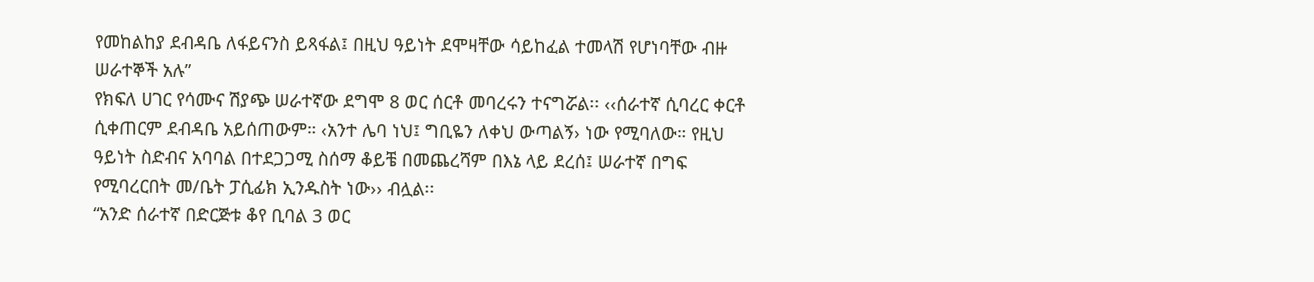የመከልከያ ደብዳቤ ለፋይናንስ ይጻፋል፤ በዚህ ዓይነት ደሞዛቸው ሳይከፈል ተመላሽ የሆነባቸው ብዙ ሠራተኞች አሉ”
የክፍለ ሀገር የሳሙና ሽያጭ ሠራተኛው ደግሞ 8 ወር ሰርቶ መባረሩን ተናግሯል፡፡ ‹‹ሰራተኛ ሲባረር ቀርቶ ሲቀጠርም ደብዳቤ አይሰጠውም። ‹አንተ ሌባ ነህ፤ ግቢዬን ለቀህ ውጣልኝ› ነው የሚባለው። የዚህ ዓይነት ስድብና አባባል በተደጋጋሚ ስሰማ ቆይቼ በመጨረሻም በእኔ ላይ ደረሰ፤ ሠራተኛ በግፍ የሚባረርበት መ/ቤት ፓሲፊክ ኢንዱስት ነው›› ብሏል፡፡
“አንድ ሰራተኛ በድርጅቱ ቆየ ቢባል 3 ወር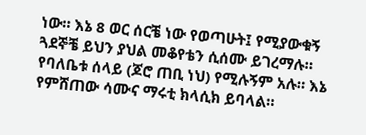ነው። እኔ 8 ወር ሰርቼ ነው የወጣሁት፤ የሚያውቁኝ ጓደኞቼ ይህን ያህል መቆየቴን ሲሰሙ ይገረማሉ። የባለቤቱ ሰላይ (ጆሮ ጠቢ ነህ) የሚሉኝም አሉ። እኔ የምሸጠው ሳሙና ማሩቲ ክላሲክ ይባላል።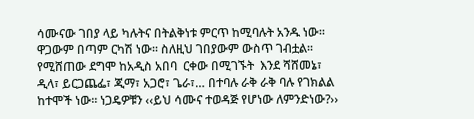ሳሙናው ገበያ ላይ ካሉትና በትልቅነቱ ምርጥ ከሚባሉት አንዱ ነው። ዋጋውም በጣም ርካሽ ነው፡፡ ስለዚህ ገበያውም ውስጥ ገብቷል፡፡ የሚሸጠው ደግሞ ከአዲስ አበባ  ርቀው በሚገኙት  እንደ ሻሸመኔ፣ ዲላ፣ ይርጋጨፌ፣ ጂማ፣ አጋሮ፣ ጌራ፣… በተባሉ ራቅ ራቅ ባሉ የገክልል ከተሞች ነው፡፡ ነጋዴዎቹን ‹‹ይህ ሳሙና ተወዳጅ የሆነው ለምንድነው?››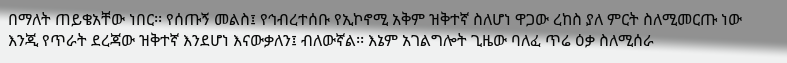በማለት ጠይቄአቸው ነበር፡፡ የሰጡኝ መልስ፤ የኅብረተሰቡ የኢኮኖሚ አቅም ዝቅተኛ ስለሆነ ዋጋው ረከስ ያለ ምርት ስለሚመርጡ ነው እንጂ የጥራት ደረጃው ዝቅተኛ እንደሆነ እናውቃለን፤ ብለውኛል፡፡ እኔም አገልግሎት ጊዜው ባለፈ ጥሬ ዕቃ ስለሚሰራ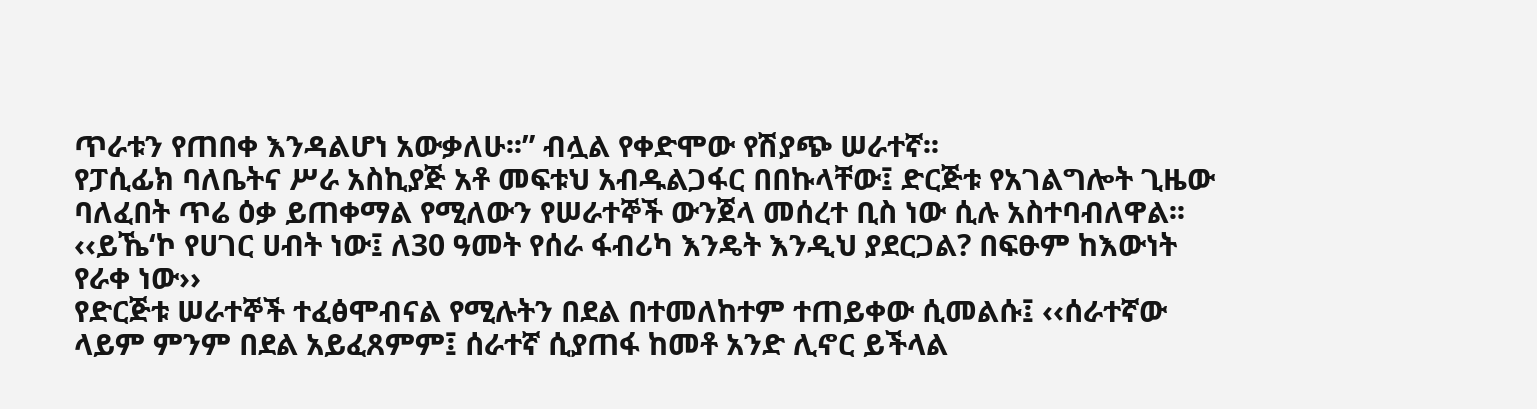ጥራቱን የጠበቀ እንዳልሆነ አውቃለሁ፡፡” ብሏል የቀድሞው የሽያጭ ሠራተኛ፡፡
የፓሲፊክ ባለቤትና ሥራ አስኪያጅ አቶ መፍቱህ አብዱልጋፋር በበኩላቸው፤ ድርጅቱ የአገልግሎት ጊዜው ባለፈበት ጥሬ ዕቃ ይጠቀማል የሚለውን የሠራተኞች ውንጀላ መሰረተ ቢስ ነው ሲሉ አስተባብለዋል፡፡ ‹‹ይኼ‘ኮ የሀገር ሀብት ነው፤ ለ30 ዓመት የሰራ ፋብሪካ እንዴት እንዲህ ያደርጋል? በፍፁም ከእውነት የራቀ ነው››
የድርጅቱ ሠራተኞች ተፈፅሞብናል የሚሉትን በደል በተመለከተም ተጠይቀው ሲመልሱ፤ ‹‹ሰራተኛው ላይም ምንም በደል አይፈጸምም፤ ሰራተኛ ሲያጠፋ ከመቶ አንድ ሊኖር ይችላል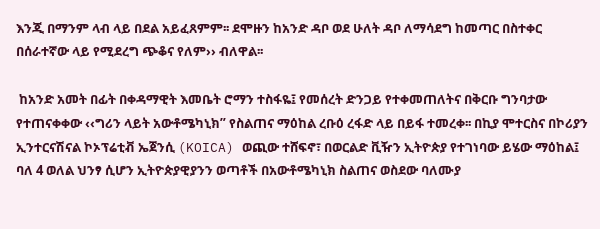እንጂ በማንም ላብ ላይ በደል አይፈጸምም፡፡ ደሞዙን ከአንድ ዳቦ ወደ ሁለት ዳቦ ለማሳደግ ከመጣር በስተቀር በሰራተኛው ላይ የሚደረግ ጭቆና የለም›› ብለዋል፡፡

 ከአንድ አመት በፊት በቀዳማዊት እመቤት ሮማን ተስፋዬ፤ የመሰረት ድንጋይ የተቀመጠለትና በቅርቡ ግንባታው የተጠናቀቀው ‹‹ግሪን ላይት አውቶሜካኒክ” የስልጠና ማዕከል ረቡዕ ረፋድ ላይ በይፋ ተመረቀ፡፡ በኪያ ሞተርስና በኮሪያን ኢንተርናሽናል ኮኦፕሬቲቭ ኤጀንሲ (KOICA) ወጪው ተሸፍኖ፣ በወርልድ ቪዥን ኢትዮጵያ የተገነባው ይሄው ማዕከል፤ ባለ 4 ወለል ህንፃ ሲሆን ኢትዮጵያዊያንን ወጣቶች በአውቶሜካኒክ ስልጠና ወስደው ባለሙያ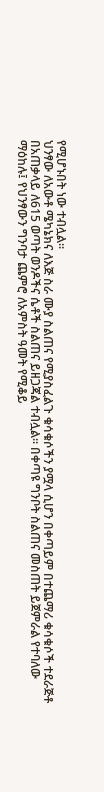የሚሆኑበት ነው ተብሏል፡፡
ህንፃው ለአውቶ ሜካኔክና ለእጅ ስራ ሙያ ስልጠና የሚያስፈልጉ ቁሳቁሶችን ያሟላ ሲሆን በቀጣይም በተጨማሪ ቁሳቁሶች ተደራጅቶ በአጠቃላይ ለ615 ወጣት ወንዶችና ሴቶች ስልጠና ይዘጋጃል ተብሏል፡፡ በቀጣዩ ግንቦት ስልጠና መስጠት ይጀምራል የተባለው ማዕከሉ፤ የህንፃውን ግንባታ ጨምሮ ለአምስት ዓመት የሚቆይ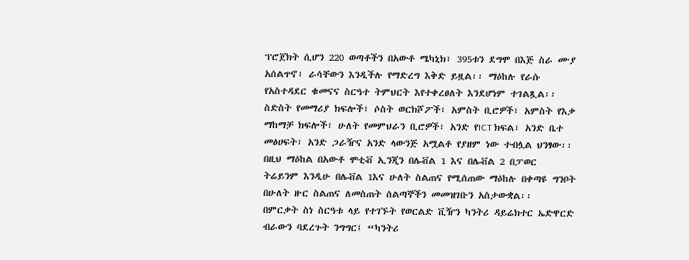ፕሮጀክት ሲሆን 220 ወጣቶችን በአውቶ ሜካኒክ፣ 395ቱን ደግሞ በእጅ ስራ ሙያ አሰልጥኖ፣ ራሳቸውን እንዲችሉ የማድረግ እቅድ ይዟል፡፡ ማዕከሉ የራሱ የአስተዳደር ቁመናና ስርዓተ ትምህርት እየተቀረፀለት እንደሆነም ተገልጿል፡፡
ስድስት የመማሪያ ክፍሎች፣ ሶስት ወርክሾፖች፣ አምስት ቢሮዎች፣ አምስት የእቃ ማከማቻ ክፍሎች፣ ሁለት የመምህራን ቢሮዎች፣ አንድ የICT ክፍል፣ አንድ ቤተ መፅሀፍት፣ አንድ ጋራዥና አንድ ላውንጅ አሟልቶ የያዘም ነው ተብሏል ህንፃው፡፡ በዚህ ማዕከል በአውቶ ሞቲቭ ኢንጂን በሌቭል 1 እና በሌቭል 2 በፓወር ትሬይንም እንዲሁ በሌቭል 1እና ሁለት ስልጠና የሚሰጠው ማዕከሉ በቀጣዩ ግንቦት በሁለት ዙር ስልጠና ለመስጠት ሰልጣኞችን መመዝገቡን አስታውቋል፡፡
በምርቃት ስነ ስርዓቱ ላይ የተገኙት የወርልድ ቪዥን ካንትሪ ዳይሬክተር ኤድዋርድ ብራውን ባደረጉት ንግግር፤ “ካንትሪ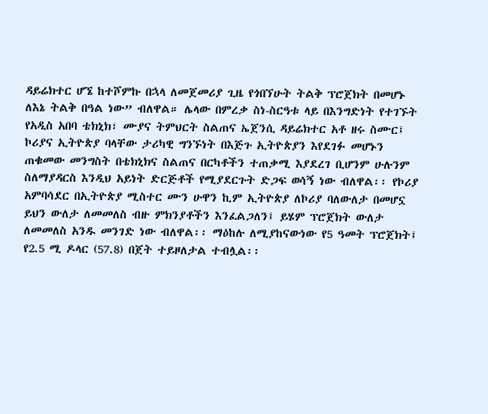ዳይሬክተር ሆኜ ከተሾምኩ በኋላ ለመጀመሪያ ጊዜ የጎበኘሁት ትልቅ ፕሮጀክት በመሆኑ ለእኔ ትልቅ በዓል ነው” ብለዋል። ሌላው በምረቃ ስነ-ስርዓቱ ላይ በእንግድነት የተገኙት የአዲስ አበባ ቴክኒክ፣ ሙያና ትምህርት ስልጠና ኤጀንሲ ዳይሬክተር አቶ ዘሩ ስሙር፤ ኮሪያና ኢትዮጵያ ባላቸው ታሪካዊ ግንኙነት በእጅጉ ኢትዮጵያን እየደገፉ መሆኑን ጠቁመው መንግስት በቴክኒክና ስልጠና በርካቶችን ተጠቃሚ እያደረገ ቢሆንም ሁሉንም ስለማያዳርስ እንዲህ አይነት ድርጅቶች የሚያደርጉት ድጋፍ ወሳኝ ነው ብለዋል፡፡ የኮሪያ አምባሳደር በኢትዮጵያ ሚስተር ሙን ሁዋን ኪም ኢትዮጵያ ለኮሪያ ባለውለታ በመሆኗ ይህን ውለታ ለመመለስ ብዙ ምክንያቶችን እንፈልጋለን፤ ይሄም ፕሮጀክት ውለታ ለመመለስ አንዱ መንገድ ነው ብለዋል፡፡ ማዕከሉ ለሚያከናውነው የ5 ዓመት ፕሮጀክት፤ የ2.5 ሚ ዶላር (57.8) በጀት ተይዞለታል ተብሏል፡፡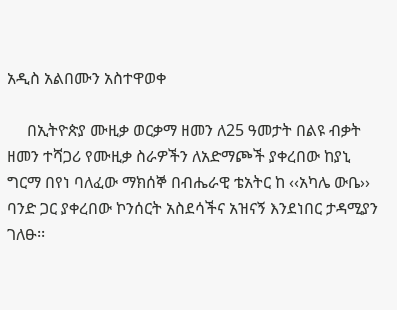አዲስ አልበሙን አስተዋወቀ

     በኢትዮጵያ ሙዚቃ ወርቃማ ዘመን ለ25 ዓመታት በልዩ ብቃት ዘመን ተሻጋሪ የሙዚቃ ስራዎችን ለአድማጮች ያቀረበው ከያኒ ግርማ በየነ ባለፈው ማክሰኞ በብሔራዊ ቴአትር ከ ‹‹አካሌ ውቤ›› ባንድ ጋር ያቀረበው ኮንሰርት አስደሳችና አዝናኝ እንደነበር ታዳሚያን ገለፁ፡፡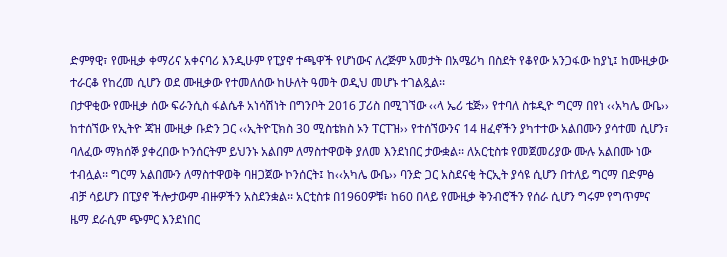ድምፃዊ፣ የሙዚቃ ቀማሪና አቀናባሪ እንዲሁም የፒያኖ ተጫዋች የሆነውና ለረጅም አመታት በአሜሪካ በስደት የቆየው አንጋፋው ከያኒ፤ ከሙዚቃው ተራርቆ የከረመ ሲሆን ወደ ሙዚቃው የተመለሰው ከሁለት ዓመት ወዲህ መሆኑ ተገልጿል፡፡
በታዋቂው የሙዚቃ ሰው ፍራንሲስ ፋልሴቶ አነሳሽነት በግንቦት 2016 ፓሪስ በሚገኘው ‹‹ላ ኤሪ ቴጅ›› የተባለ ስቱዲዮ ግርማ በየነ ‹‹አካሌ ውቤ›› ከተሰኘው የኢትዮ ጃዝ ሙዚቃ ቡድን ጋር ‹‹ኢትዮፒክስ 30 ሚስቴክስ ኦን ፐርፐዝ›› የተሰኘውንና 14 ዘፈኖችን ያካተተው አልበሙን ያሳተመ ሲሆን፣ ባለፈው ማክሰኞ ያቀረበው ኮንሰርትም ይህንኑ አልበም ለማስተዋወቅ ያለመ እንደነበር ታውቋል፡፡ ለአርቲስቱ የመጀመሪያው ሙሉ አልበሙ ነው ተብሏል፡፡ ግርማ አልበሙን ለማስተዋወቅ ባዘጋጀው ኮንሰርት፤ ከ‹‹አካሌ ውቤ›› ባንድ ጋር አስደናቂ ትርኢት ያሳዩ ሲሆን በተለይ ግርማ በድምፅ ብቻ ሳይሆን በፒያኖ ችሎታውም ብዙዎችን አስደንቋል፡፡ አርቲስቱ በ1960ዎቹ፣ ከ60 በላይ የሙዚቃ ቅንብሮችን የሰራ ሲሆን ግሩም የግጥምና ዜማ ደራሲም ጭምር እንደነበር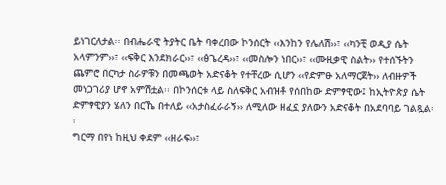ይነገርለታል፡፡ በብሔራዊ ትያትር ቤት ባቀረበው ኮንሰርት ‹‹እንከን የሌለሽ››፣ ‹‹ካንቺ ወዲያ ሴት አላምንም››፣ ‹‹ፍቅር እንደክራር››፣ ‹‹ፅጌረዳ››፣ ‹‹መስሎን ነበር››፣ ‹‹ሙዚቃዊ ስልት›› የተሰኙትን ጨምሮ በርካታ ስራዎቹን በመጫወት አድናቆት የተቸረው ሲሆን ‹‹የድምፁ አለማርጀት›› ለብዙዎች መነጋገሪያ ሆኖ አምሽቷል፡፡ በኮንሰርቱ ላይ ስለፍቅር አብዝቶ የሰበከው ድምፃዊው፤ ከኢትዮጵያ ሴት ድምፃዊያን ሄለን በርኼ በተለይ ‹‹አታስፈራራኝ›› ለሚለው ዘፈኗ ያለውን አድናቆት በአደባባይ ገልጿል፡፡
ግርማ በየነ ከዚህ ቀደም ‹‹ዘራፍ››፣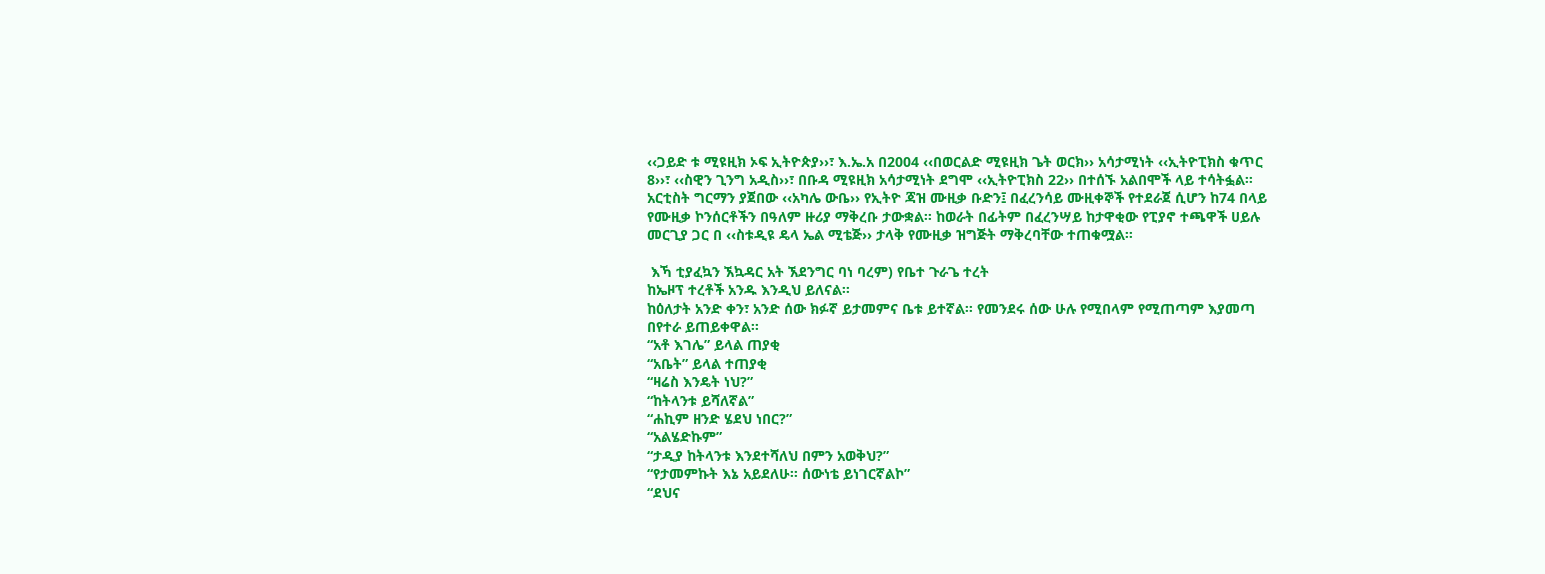‹‹ጋይድ ቱ ሚዩዚክ ኦፍ ኢትዮጵያ››፣ እ.ኤ.አ በ2004 ‹‹በወርልድ ሚዩዚክ ጌት ወርክ›› አሳታሚነት ‹‹ኢትዮፒክስ ቁጥር 8››፣ ‹‹ስዊን ጊንግ አዲስ››፣ በቡዳ ሚዩዚክ አሳታሚነት ደግሞ ‹‹ኢትዮፒክስ 22›› በተሰኙ አልበሞች ላይ ተሳትፏል፡፡ አርቲስት ግርማን ያጀበው ‹‹አካሌ ውቤ›› የኢትዮ ጃዝ ሙዚቃ ቡድን፤ በፈረንሳይ ሙዚቀኞች የተደራጀ ሲሆን ከ74 በላይ የሙዚቃ ኮንሰርቶችን በዓለም ዙሪያ ማቅረቡ ታውቋል፡፡ ከወራት በፊትም በፈረንሣይ ከታዋቂው የፒያኖ ተጫዋች ሀይሉ መርጊያ ጋር በ ‹‹ስቱዲዩ ዴላ ኤል ሚቴጅ›› ታላቅ የሙዚቃ ዝግጅት ማቅረባቸው ተጠቁሟል፡፡

 እኻ ቲያፈኳን ኧኳዳር አት ኧደንግር ባነ ባረም) የቤተ ጉራጌ ተረት
ከኤዞፕ ተረቶች አንዱ እንዲህ ይለናል፡፡
ከዕለታት አንድ ቀን፣ አንድ ሰው ክፉኛ ይታመምና ቤቱ ይተኛል፡፡ የመንደሩ ሰው ሁሉ የሚበላም የሚጠጣም እያመጣ በየተራ ይጠይቀዋል፡፡
“አቶ እገሌ” ይላል ጠያቂ
“አቤት” ይላል ተጠያቂ
“ዛሬስ እንዴት ነህ?”
“ከትላንቱ ይሻለኛል”
“ሐኪም ዘንድ ሄደህ ነበር?”
“አልሄድኩም”
“ታዲያ ከትላንቱ እንደተሻለህ በምን አወቅህ?”
“የታመምኩት እኔ አይደለሁ፡፡ ሰውነቴ ይነገርኛልኮ”
“ደህና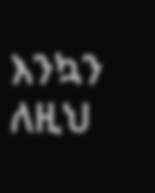እንኳን ለዚህ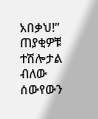አበቃህ!”
ጠያቂዎቹ ተሽሎታል ብለው ሰውየውን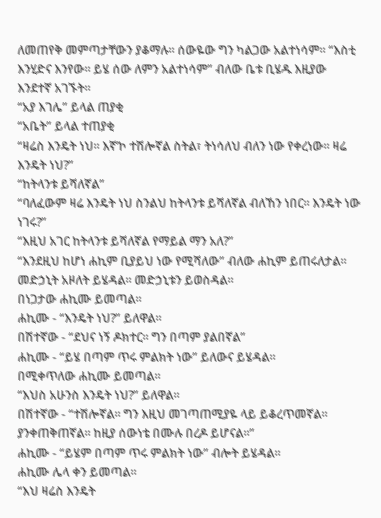ለመጠየቅ መምጣታቸውን ያቆማሉ፡፡ ሰውዬው ግን ካልጋው አልተነሳም፡፡ “እስቲ እንሂድና እንየው፡፡ ይሄ ሰው ለምን አልተነሳም” ብለው ቤቱ ቢሄዱ እዚያው እንደተኛ አገኙት፡፡
“አያ እገሌ” ይላል ጠያቂ
“አቤት” ይላል ተጠያቂ
“ዛሬስ እንዴት ነህ፡፡ እኛ’ኮ ተሽሎኛል ስትል፣ ትነሳለህ ብለን ነው የቀረነው፡፡ ዛሬ እንዴት ነህ?”
“ከትላንቱ ይሻለኛል”
“ባለፈውም ዛሬ እንዴት ነህ ስንልህ ከትላንቱ ይሻለኛል ብለኸን ነበር፡፡ እንዴት ነው ነገሩ?”
“እዚህ አገር ከትላንቱ ይሻለኛል የማይል ማን አለ?”
“እንደዚህ ከሆነ ሐኪም ቢያይህ ነው የሚሻለው” ብለው ሐኪም ይጠሩለታል፡፡ መድኃኒት አዞለት ይሄዳል፡፡ መድኃኒቱን ይወስዳል፡፡
በነጋታው ሐኪሙ ይመጣል፡፡
ሐኪሙ - “እንዴት ነህ?” ይለዋል፡፡
በሽተኛው - “ደህና ነኝ ዶክተር፡፡ ግን በጣም ያልበኛል”
ሐኪሙ - “ይሄ በጣም ጥሩ ምልክት ነው” ይለውና ይሄዳል፡፡
በሚቀጥለው ሐኪሙ ይመጣል፡፡
“እህስ አሁንስ እንዴት ነህ?” ይለዋል፡፡
በሽተኛው - “ተሽሎኛል፡፡ ግን እዚህ መገጣጠሚያዬ ላይ ይቆረጥመኛል፡፡ ያንቀጠቅጠኛል፡፡ ከዚያ ሰውነቴ በሙሉ በረዶ ይሆናል፡፡”
ሐኪሙ - “ይሄም በጣም ጥሩ ምልክት ነው” ብሎት ይሄዳል፡፡
ሐኪሙ ሌላ ቀን ይመጣል፡፡
“እህ ዛሬስ እንዴት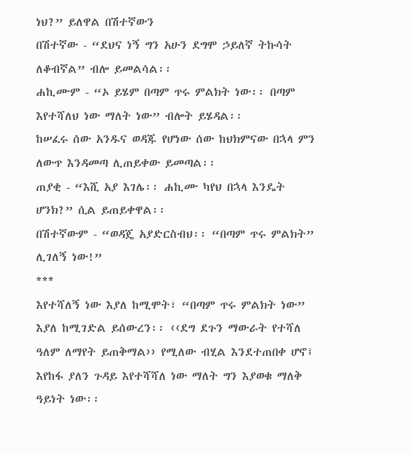ነህ?” ይለዋል በሽተኛውን
በሽተኛው - “ደህና ነኝ ግን አሁን ደግሞ ኃይለኛ ትኩሳት ለቆብኛል” ብሎ ይመልሳል፡፡
ሐኪሙም - “ኦ ይሄም በጣም ጥሩ ምልክት ነው፡፡ በጣም እየተሻለህ ነው ማለት ነው” ብሎት ይሄዳል፡፡
ከሠፈሩ ሰው አንዱና ወዳጁ የሆነው ሰው ከህክምናው በኋላ ምን ለውጥ እንዳመጣ ሊጠይቀው ይመጣል፡፡
ጠያቂ - “እሺ አያ እገሌ፡፡ ሐኪሙ ካየህ በኋላ እንዴት ሆንክ?” ሲል ይጠይቀዋል፡፡
በሽተኛውም - “ወዳጄ አያድርስብህ፡፡ “በጣም ጥሩ ምልክት” ሊገለኝ ነው!”
***
እየተሻለኝ ነው እያለ ከሚሞት፣ “በጣም ጥሩ ምልክት ነው” እያለ ከሚገድል ይሰውረን፡፡ ‹‹ደግ ደጉን ማውራት የተሻለ ዓለም ለማየት ይጠቅማል›› የሚለው ብሂል እንደተጠበቀ ሆኖ፤ እየከፋ ያለን ጉዳይ እየተሻሻለ ነው ማለት ግን እያወቁ ማለቅ ዓይነት ነው፡፡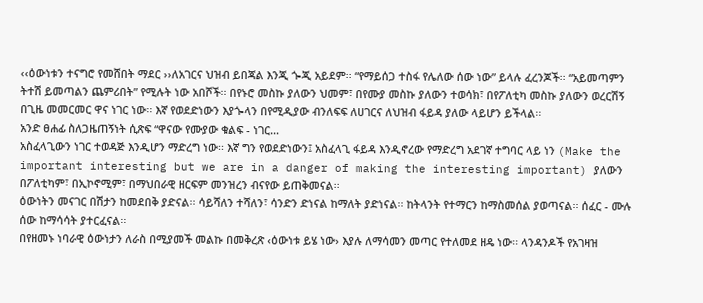‹‹ዕውነቱን ተናግሮ የመሸበት ማደር ››ለአገርና ህዝብ ይበጃል እንጂ ጐጂ አይደም፡፡ “የማይሰጋ ተስፋ የሌለው ሰው ነው” ይላሉ ፈረንጆች፡፡ “አይመጣምን ትተሽ ይመጣልን ጨምሪበት” የሚሉት ነው አበሾች፡፡ በየኑሮ መስኩ ያለውን ህመም፣ በየሙያ መስኩ ያለውን ተወሳክ፣ በየፖለቲካ መስኩ ያለውን ወረርሽኝ በጊዜ መመርመር ዋና ነገር ነው፡፡ እኛ የወደድነውን እያጐላን በየሚዲያው ብንለፍፍ ለሀገርና ለህዝብ ፋይዳ ያለው ላይሆን ይችላል፡፡
አንድ ፀሐፊ ስለጋዜጠኝነት ሲጽፍ “ዋናው የሙያው ቁልፍ - ነገር…
አስፈላጊውን ነገር ተወዳጅ እንዲሆን ማድረግ ነው፡፡ እኛ ግን የወደድነውን፤ አስፈላጊ ፋይዳ እንዲኖረው የማድረግ አደገኛ ተግባር ላይ ነን (Make the important interesting but we are in a danger of making the interesting important) ያለውን በፖለቲካም፣ በኢኮኖሚም፣ በማህበራዊ ዘርፍም መንዝረን ብናየው ይጠቅመናል፡፡
ዕውነትን መናገር በሽታን ከመደበቅ ያድናል፡፡ ሳይሻለን ተሻለን፣ ሳንድን ድነናል ከማለት ያድነናል፡፡ ከትላንት የተማርን ከማስመሰል ያወጣናል፡፡ ሰፈር - ሙሉ ሰው ከማሳሳት ያተርፈናል፡፡
በየዘመኑ ነባራዊ ዕውነታን ለራስ በሚያመች መልኩ በመቅረጽ ‹ዕውነቱ ይሄ ነው› እያሉ ለማሳመን መጣር የተለመደ ዘዴ ነው፡፡ ላንዳንዶች የአገዛዝ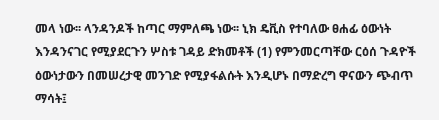መላ ነው፡፡ ላንዳንዶች ከጣር ማምለጫ ነው፡፡ ኒክ ዴቪስ የተባለው ፀሐፊ ዕውነት እንዳንናገር የሚያደርጉን ሦስቱ ገዳይ ድክመቶች (1) የምንመርጣቸው ርዕሰ ጉዳዮች ዕውነታውን በመሠረታዊ መንገድ የሚያፋልሱት እንዲሆኑ በማድረግ ዋናውን ጭብጥ ማሳት፤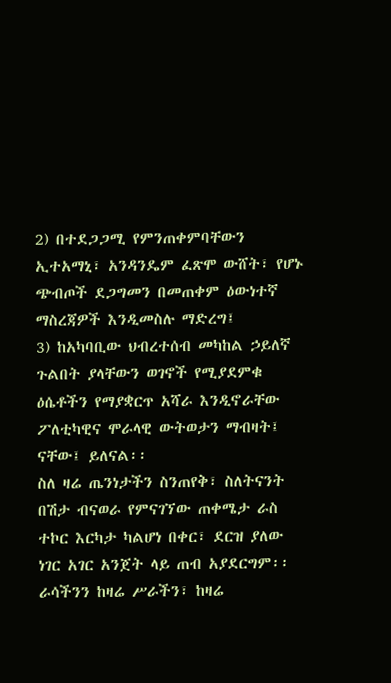2) በተደጋጋሚ የምንጠቀምባቸውን ኢተአማኒ፣ አንዳንዴም ፈጽሞ ውሸት፣ የሆኑ ጭብጦች ደጋግመን በመጠቀም ዕውነተኛ ማስረጃዎች እንዲመስሉ ማድረግ፤
3) ከአካባቢው ህብረተሰብ መካከል ኃይለኛ ጉልበት ያላቸውን ወገኖች የሚያደምቁ ዕሴቶችን የማያቋርጥ አሻራ እንዲኖራቸው ፖለቲካዊና ሞራላዊ ውትወታን ማብዛት፤
ናቸው፤ ይለናል፡፡
ስለ ዛሬ ጤንነታችን ስንጠየቅ፣ ስለትናንት በሽታ ብናወራ የምናገኘው ጠቀሜታ ራስ ተኮር እርካታ ካልሆነ በቀር፣ ደርዝ ያለው ነገር አገር አንጀት ላይ ጠብ አያደርግም፡፡
ራሳችንን ከዛሬ ሥራችን፣ ከዛሬ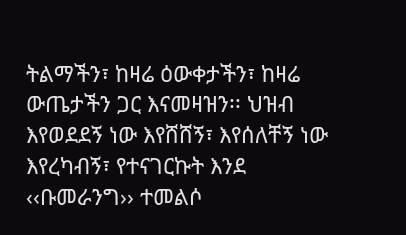ትልማችን፣ ከዛሬ ዕውቀታችን፣ ከዛሬ ውጤታችን ጋር እናመዛዝን፡፡ ህዝብ እየወደደኝ ነው እየሸሸኝ፣ እየሰለቸኝ ነው እየረካብኝ፣ የተናገርኩት እንደ ‹‹ቡመራንግ›› ተመልሶ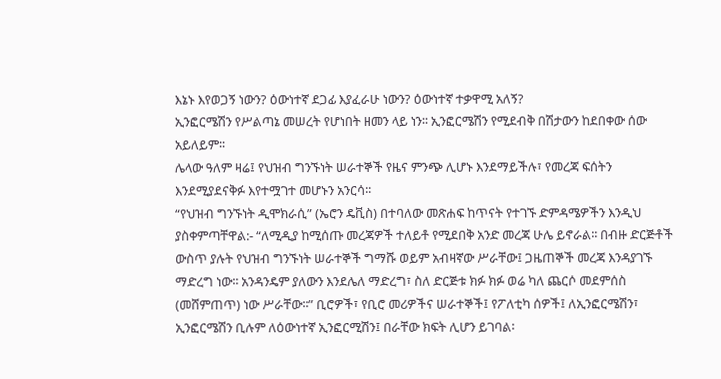እኔኑ እየወጋኝ ነውን? ዕውነተኛ ደጋፊ እያፈራሁ ነውን? ዕውነተኛ ተቃዋሚ አለኝ?
ኢንፎርሜሽን የሥልጣኔ መሠረት የሆነበት ዘመን ላይ ነን፡፡ ኢንፎርሜሽን የሚደብቅ በሽታውን ከደበቀው ሰው አይለይም፡፡
ሌላው ዓለም ዛሬ፤ የህዝብ ግንኙነት ሠራተኞች የዜና ምንጭ ሊሆኑ እንደማይችሉ፣ የመረጃ ፍሰትን እንደሚያደናቅፉ እየተሟገተ መሆኑን አንርሳ፡፡
“የህዝብ ግንኙነት ዲሞክራሲ” (ኤሮን ዴቪስ) በተባለው መጽሐፍ ከጥናት የተገኙ ድምዳሜዎችን እንዲህ ያስቀምጣቸዋል:- “ለሚዲያ ከሚሰጡ መረጃዎች ተለይቶ የሚደበቅ አንድ መረጃ ሁሌ ይኖራል፡፡ በብዙ ድርጅቶች ውስጥ ያሉት የህዝብ ግንኙነት ሠራተኞች ግማሹ ወይም አብዛኛው ሥራቸው፤ ጋዜጠኞች መረጃ እንዳያገኙ ማድረግ ነው፡፡ አንዳንዴም ያለውን እንደሌለ ማድረግ፣ ስለ ድርጅቱ ክፉ ክፉ ወሬ ካለ ጨርሶ መደምሰስ (መሸምጠጥ) ነው ሥራቸው፡፡” ቢሮዎች፣ የቢሮ መሪዎችና ሠራተኞች፤ የፖለቲካ ሰዎች፤ ለኢንፎርሜሽን፣ ኢንፎርሜሽን ቢሉም ለዕውነተኛ ኢንፎርሚሽን፤ በራቸው ክፍት ሊሆን ይገባል፡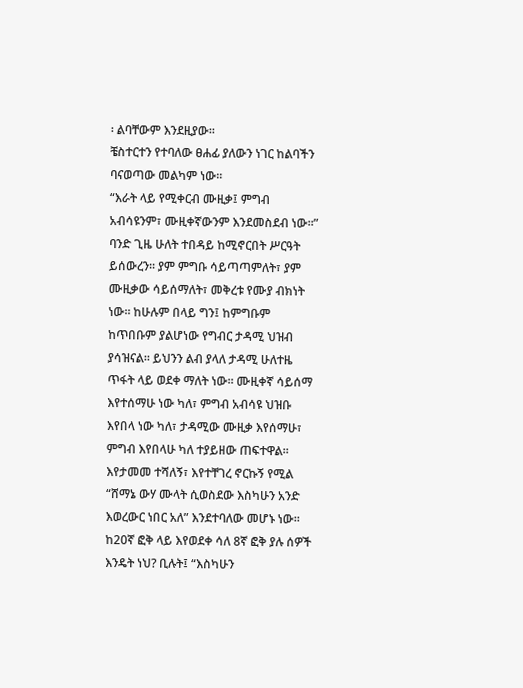፡ ልባቸውም እንደዚያው፡፡
ቼስተርተን የተባለው ፀሐፊ ያለውን ነገር ከልባችን ባናወጣው መልካም ነው፡፡
“እራት ላይ የሚቀርብ ሙዚቃ፤ ምግብ አብሳዩንም፣ ሙዚቀኛውንም እንደመስደብ ነው፡፡”
ባንድ ጊዜ ሁለት ተበዳይ ከሚኖርበት ሥርዓት ይሰውረን፡፡ ያም ምግቡ ሳይጣጣምለት፣ ያም ሙዚቃው ሳይሰማለት፣ መቅረቱ የሙያ ብክነት ነው፡፡ ከሁሉም በላይ ግን፤ ከምግቡም ከጥበቡም ያልሆነው የግብር ታዳሚ ህዝብ ያሳዝናል፡፡ ይህንን ልብ ያላለ ታዳሚ ሁለተዜ ጥፋት ላይ ወደቀ ማለት ነው፡፡ ሙዚቀኛ ሳይሰማ እየተሰማሁ ነው ካለ፣ ምግብ አብሳዩ ህዝቡ እየበላ ነው ካለ፣ ታዳሚው ሙዚቃ እየሰማሁ፣ ምግብ እየበላሁ ካለ ተያይዘው ጠፍተዋል፡፡ እየታመመ ተሻለኝ፣ እየተቸገረ ኖርኩኝ የሚል “ሸማኔ ውሃ ሙላት ሲወስደው እስካሁን አንድ እወረውር ነበር አለ” እንደተባለው መሆኑ ነው፡፡ ከ20ኛ ፎቅ ላይ እየወደቀ ሳለ 8ኛ ፎቅ ያሉ ሰዎች እንዴት ነህ? ቢሉት፤ “እስካሁን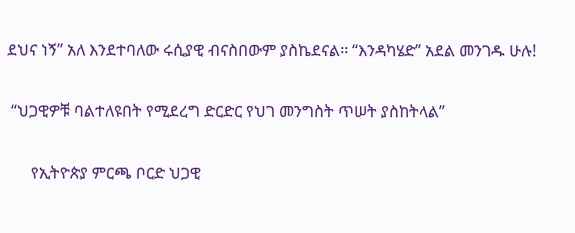ደህና ነኝ” አለ እንደተባለው ሩሲያዊ ብናስበውም ያስኬደናል፡፡ “እንዳካሄድ” አደል መንገዱ ሁሉ!

 “ህጋዊዎቹ ባልተለዩበት የሚደረግ ድርድር የህገ መንግስት ጥሠት ያስከትላል”

      የኢትዮጵያ ምርጫ ቦርድ ህጋዊ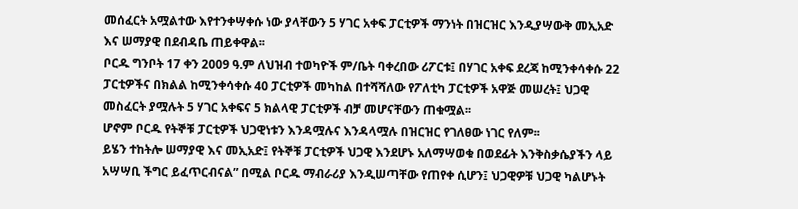መሰፈርት አሟልተው እየተንቀሣቀሱ ነው ያላቸውን 5 ሃገር አቀፍ ፓርቲዎች ማንነት በዝርዝር እንዲያሣውቅ መኢአድ እና ሠማያዊ በደብዳቤ ጠይቀዋል፡፡
ቦርዱ ግንቦት 17 ቀን 2009 ዓ.ም ለህዝብ ተወካዮች ም/ቤት ባቀረበው ሪፖርቱ፤ በሃገር አቀፍ ደረጃ ከሚንቀሳቀሱ 22 ፓርቲዎችና በክልል ከሚንቀሳቀሱ 40 ፓርቲዎች መካከል በተሻሻለው የፖለቲካ ፓርቲዎች አዋጅ መሠረት፤ ህጋዊ መስፈርት ያሟሉት 5 ሃገር አቀፍና 5 ክልላዊ ፓርቲዎች ብቻ መሆናቸውን ጠቁሟል፡፡
ሆኖም ቦርዱ የትኞቹ ፓርቲዎች ህጋዊነቱን እንዳሟሉና እንዳላሟሉ በዝርዝር የገለፀው ነገር የለም፡፡
ይሄን ተከትሎ ሠማያዊ እና መኢአድ፤ የትኞቹ ፓርቲዎች ህጋዊ እንደሆኑ አለማሣወቁ በወደፊት እንቅስቃሴያችን ላይ አሣሣቢ ችግር ይፈጥርብናል” በሚል ቦርዱ ማብራሪያ እንዲሠጣቸው የጠየቀ ሲሆን፤ ህጋዊዎቹ ህጋዊ ካልሆኑት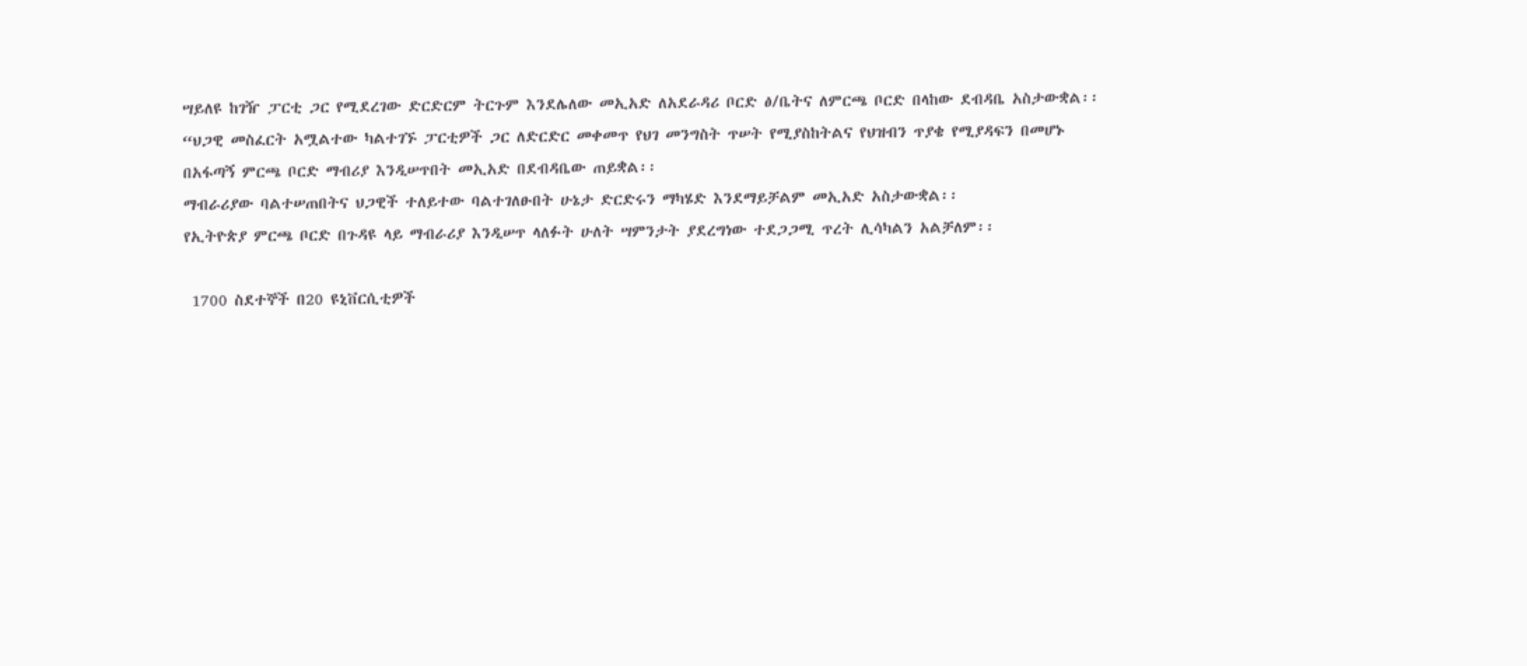ሣይለዩ ከገዥ ፓርቲ ጋር የሚደረገው ድርድርም ትርጉም እንደሌለው መኢአድ ለአደራዳሪ ቦርድ ፅ/ቤትና ለምርጫ ቦርድ በላከው ደብዳቤ አስታውቋል፡፡
“ህጋዊ መስፈርት አሟልተው ካልተገኙ ፓርቲዎች ጋር ለድርድር መቀመጥ የህገ መንግስት ጥሠት የሚያስከትልና የህዝብን ጥያቄ የሚያዳፍን በመሆኑ በአፋጣኝ ምርጫ ቦርድ ማብሪያ እንዲሠጥበት መኢአድ በደብዳቤው ጠይቋል፡፡
ማብራሪያው ባልተሠጠበትና ህጋዊች ተለይተው ባልተገለፁበት ሁኔታ ድርድሩን ማካሄድ እንደማይቻልም መኢአድ አስታውቋል፡፡
የኢትዮጵያ ምርጫ ቦርድ በጉዳዩ ላይ ማብራሪያ እንዲሠጥ ላለፉት ሁለት ሣምንታት ያደረግነው ተደጋጋሚ ጥረት ሊሳካልን አልቻለም፡፡

 1700 ስደተኞች በ20 ዩኒቨርሲቲዎች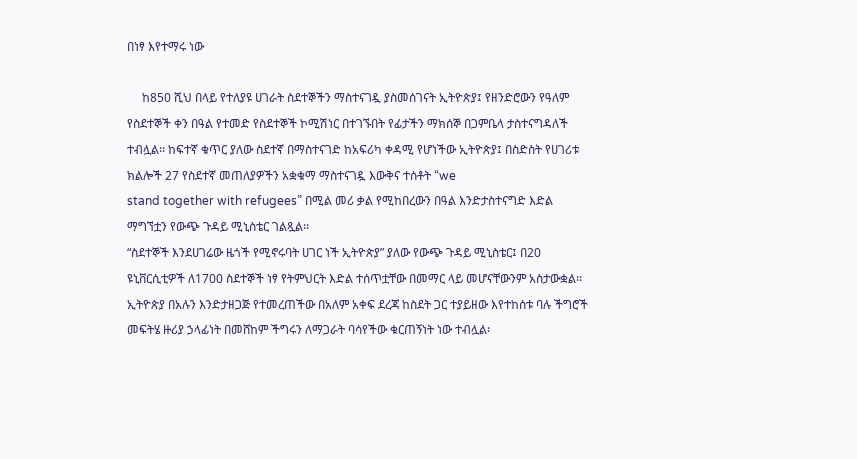በነፃ እየተማሩ ነው

     ከ850 ሺህ በላይ የተለያዩ ሀገራት ስደተኞችን ማስተናገዷ ያስመሰገናት ኢትዮጵያ፤ የዘንድሮውን የዓለም የስደተኞች ቀን በዓል የተመድ የስደተኞች ኮሚሽነር በተገኙበት የፊታችን ማክሰኞ በጋምቤላ ታስተናግዳለች ተብሏል፡፡ ከፍተኛ ቁጥር ያለው ስደተኛ በማስተናገድ ከአፍሪካ ቀዳሚ የሆነችው ኢትዮጵያ፤ በስድስት የሀገሪቱ ክልሎች 27 የስደተኛ መጠለያዎችን አቋቁማ ማስተናገዷ እውቅና ተሰቶት “we
stand together with refugees” በሚል መሪ ቃል የሚከበረውን በዓል እንድታስተናግድ እድል ማግኘቷን የውጭ ጉዳይ ሚኒስቴር ገልጿል፡፡
“ስደተኞች እንደሀገሬው ዜጎች የሚኖሩባት ሀገር ነች ኢትዮጵያ” ያለው የውጭ ጉዳይ ሚኒስቴር፤ በ20 ዩኒቨርሲቲዎች ለ1700 ስደተኞች ነፃ የትምህርት እድል ተሰጥቷቸው በመማር ላይ መሆናቸውንም አስታውቋል፡፡ ኢትዮጵያ በአሉን እንድታዘጋጅ የተመረጠችው በአለም አቀፍ ደረጃ ከስደት ጋር ተያይዘው እየተከሰቱ ባሉ ችግሮች መፍትሄ ዙሪያ ኃላፊነት በመሸከም ችግሩን ለማጋራት ባሳየችው ቁርጠኝነት ነው ተብሏል፡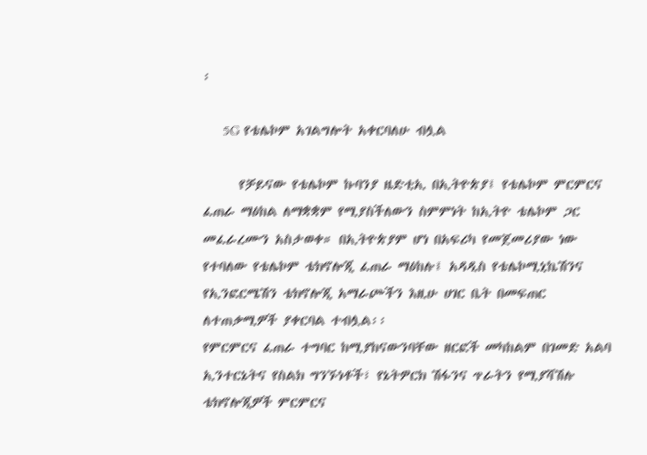፡

     5G የቴሌኮም አገልግሎት አቀርባለሁ ብሏል

      የቻይናው የቴሌኮም ኩባንያ ዜድቲኢ በኢትዮጵያ፤ የቴሌኮም ምርምርና ፈጠራ ማዕከል ለማቋቋም የሚያስችለውን ስምምነት ከኢትዮ ቴሌኮም ጋር መፈራረሙን አስታወቀ። በኢትዮጵያም ሆነ በአፍሪካ የመጀመሪያው ነው የተባለው የቴሌኮም ቴክኖሎጂ ፈጠራ ማዕከሉ፤ አዳዲስ የቴሌኮሚኒኬሽንና የኢንፎርሜሽን ቴክኖሎጂ አማራጮችን እዚሁ ሀገር ቤት በመፍጠር ለተጠቃሚዎች ያቀርባል ተብሏል፡፡
የምርምርና ፈጠራ ተግባር ከሚያከናውንባቸው ዘርፎች መካከልም በገመድ አልባ ኢንተርኔትና የስልክ ግንኙነቶች፣ የኔትዎርክ ሽፋንና ጥራትን የሚያሻሽሉ ቴክኖሎጂዎች ምርምርና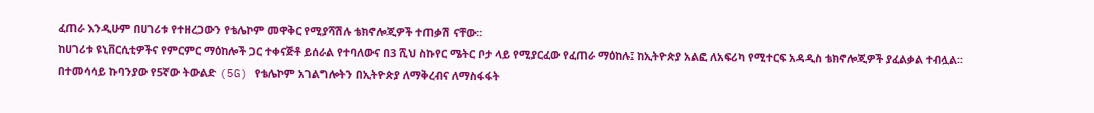ፈጠራ እንዲሁም በሀገሪቱ የተዘረጋውን የቴሌኮም መዋቅር የሚያሻሽሉ ቴክኖሎጂዎች ተጠቃሽ ናቸው፡፡
ከሀገሪቱ ዩኒቨርሲቲዎችና የምርምር ማዕከሎች ጋር ተቀናጅቶ ይሰራል የተባለውና በ3 ሺህ ስኩየር ሜትር ቦታ ላይ የሚያርፈው የፈጠራ ማዕከሉ፤ ከኢትዮጵያ አልፎ ለአፍሪካ የሚተርፍ አዳዲስ ቴክኖሎጂዎች ያፈልቃል ተብሏል፡፡ በተመሳሳይ ኩባንያው የ5ኛው ትውልድ (5G) የቴሌኮም አገልግሎትን በኢትዮጵያ ለማቅረብና ለማስፋፋት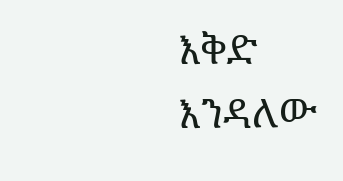እቅድ እንዳለው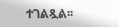ተገልጿል፡፡